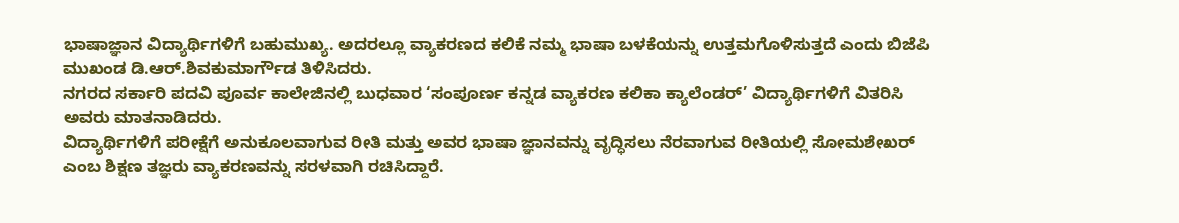ಭಾಷಾಜ್ಞಾನ ವಿದ್ಯಾರ್ಥಿಗಳಿಗೆ ಬಹುಮುಖ್ಯ. ಅದರಲ್ಲೂ ವ್ಯಾಕರಣದ ಕಲಿಕೆ ನಮ್ಮ ಭಾಷಾ ಬಳಕೆಯನ್ನು ಉತ್ತಮಗೊಳಿಸುತ್ತದೆ ಎಂದು ಬಿಜೆಪಿ ಮುಖಂಡ ಡಿ.ಆರ್.ಶಿವಕುಮಾರ್ಗೌಡ ತಿಳಿಸಿದರು.
ನಗರದ ಸರ್ಕಾರಿ ಪದವಿ ಪೂರ್ವ ಕಾಲೇಜಿನಲ್ಲಿ ಬುಧವಾರ ‘ಸಂಪೂರ್ಣ ಕನ್ನಡ ವ್ಯಾಕರಣ ಕಲಿಕಾ ಕ್ಯಾಲೆಂಡರ್’ ವಿದ್ಯಾರ್ಥಿಗಳಿಗೆ ವಿತರಿಸಿ ಅವರು ಮಾತನಾಡಿದರು.
ವಿದ್ಯಾರ್ಥಿಗಳಿಗೆ ಪರೀಕ್ಷೆಗೆ ಅನುಕೂಲವಾಗುವ ರೀತಿ ಮತ್ತು ಅವರ ಭಾಷಾ ಜ್ಞಾನವನ್ನು ವೃದ್ಧಿಸಲು ನೆರವಾಗುವ ರೀತಿಯಲ್ಲಿ ಸೋಮಶೇಖರ್ ಎಂಬ ಶಿಕ್ಷಣ ತಜ್ಞರು ವ್ಯಾಕರಣವನ್ನು ಸರಳವಾಗಿ ರಚಿಸಿದ್ದಾರೆ.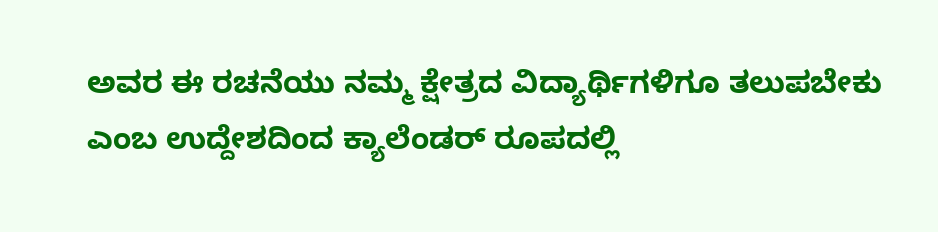ಅವರ ಈ ರಚನೆಯು ನಮ್ಮ ಕ್ಷೇತ್ರದ ವಿದ್ಯಾರ್ಥಿಗಳಿಗೂ ತಲುಪಬೇಕು ಎಂಬ ಉದ್ದೇಶದಿಂದ ಕ್ಯಾಲೆಂಡರ್ ರೂಪದಲ್ಲಿ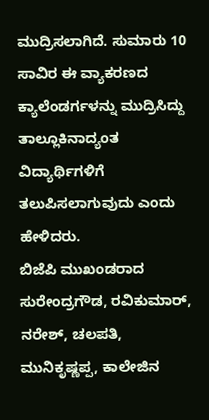ಮುದ್ರಿಸಲಾಗಿದೆ. ಸುಮಾರು 10 ಸಾವಿರ ಈ ವ್ಯಾಕರಣದ ಕ್ಯಾಲೆಂಡರ್ಗಳನ್ನು ಮುದ್ರಿಸಿದ್ದು ತಾಲ್ಲೂಕಿನಾದ್ಯಂತ ವಿದ್ಯಾರ್ಥಿಗಳಿಗೆ ತಲುಪಿಸಲಾಗುವುದು ಎಂದು ಹೇಳಿದರು.
ಬಿಜೆಪಿ ಮುಖಂಡರಾದ ಸುರೇಂದ್ರಗೌಡ, ರವಿಕುಮಾರ್, ನರೇಶ್, ಚಲಪತಿ, ಮುನಿಕೃಷ್ಣಪ್ಪ, ಕಾಲೇಜಿನ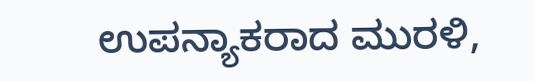ಉಪನ್ಯಾಕರಾದ ಮುರಳಿ,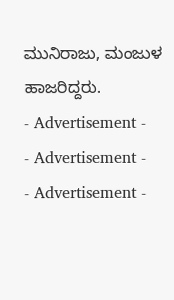ಮುನಿರಾಜು, ಮಂಜುಳ ಹಾಜರಿದ್ದರು.
- Advertisement -
- Advertisement -
- Advertisement -